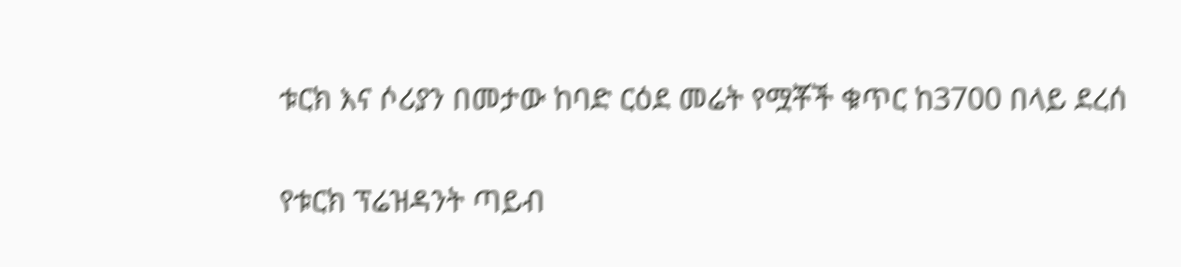ቱርክ እና ሶሪያን በመታው ከባድ ርዕደ መሬት የሟቾች ቁጥር ከ3700 በላይ ደረሰ

የቱርክ ፕሬዝዳንት ጣይብ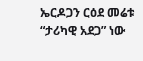ኤርዶጋን ርዕደ መሬቱ “ታሪካዊ አደጋ” ነው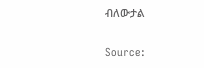ብለውታል

Source: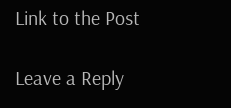Link to the Post

Leave a Reply